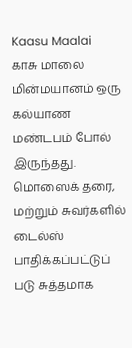Kaasu Maalai
காசு மாலை மின்மயானம் ஒரு கல்யாண மண்டபம் போல் இருந்தது. மொஸைக் தரை, மற்றும் சுவர்களில் டைல்ஸ் பாதிக்கப்பட்டுப் படு சுத்தமாக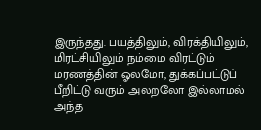இருந்தது. பயத்திலும், விரக்தியிலும், மிரட்சியிலும் நம்மை விரட்டும் மரணத்தின் ஓலமோ, துக்கப்பட்டுப் பீறிட்டு வரும் அலறலோ இல்லாமல் அந்த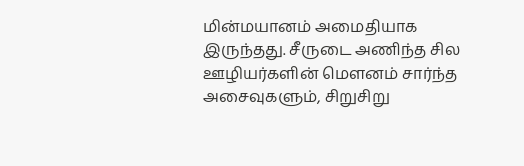மின்மயானம் அமைதியாக இருந்தது. சீருடை அணிந்த சில ஊழியர்களின் மெளனம் சார்ந்த அசைவுகளும், சிறுசிறு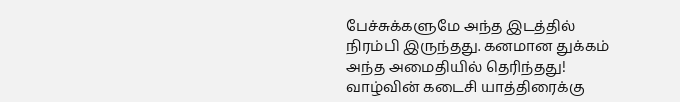பேச்சுக்களுமே அந்த இடத்தில் நிரம்பி இருந்தது. கனமான துக்கம் அந்த அமைதியில் தெரிந்தது! வாழ்வின் கடைசி யாத்திரைக்கு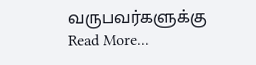வருபவர்களுக்கு
Read More...